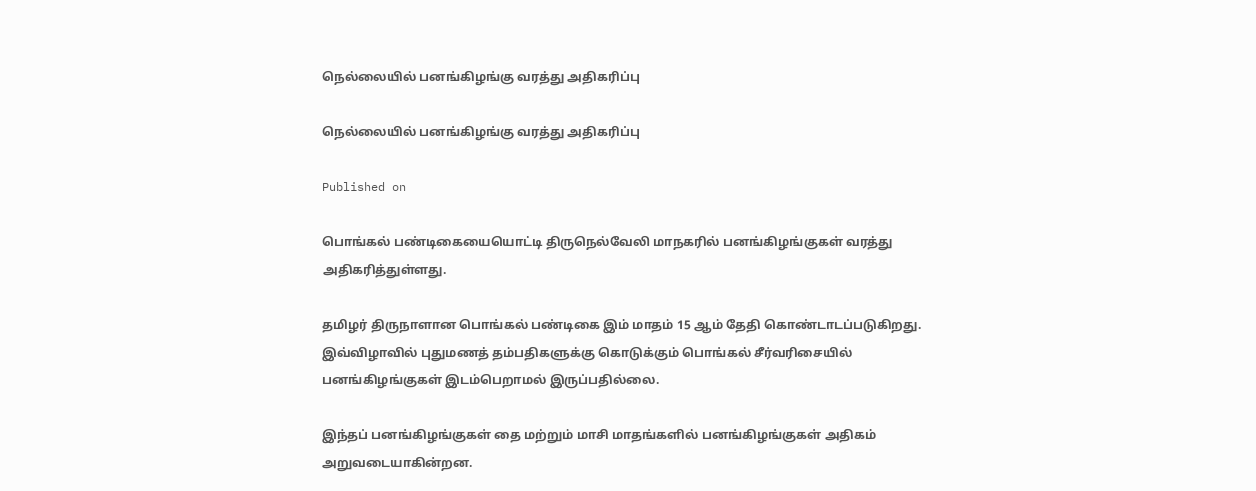நெல்லையில் பனங்கிழங்கு வரத்து அதிகரிப்பு

நெல்லையில் பனங்கிழங்கு வரத்து அதிகரிப்பு

Published on

பொங்கல் பண்டிகையையொட்டி திருநெல்வேலி மாநகரில் பனங்கிழங்குகள் வரத்து அதிகரித்துள்ளது.

தமிழர் திருநாளான பொங்கல் பண்டிகை இம் மாதம் 15 ஆம் தேதி கொண்டாடப்படுகிறது. இவ்விழாவில் புதுமணத் தம்பதிகளுக்கு கொடுக்கும் பொங்கல் சீர்வரிசையில் பனங்கிழங்குகள் இடம்பெறாமல் இருப்பதில்லை.

இந்தப் பனங்கிழங்குகள் தை மற்றும் மாசி மாதங்களில் பனங்கிழங்குகள் அதிகம் அறுவடையாகின்றன.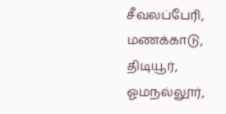சீவலப்பேரி, மணக்காடு, திடியூர், ஓமநல்லூர்,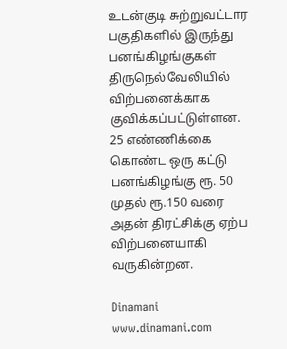உடன்குடி சுற்றுவட்டார பகுதிகளில் இருந்து பனங்கிழங்குகள் திருநெல்வேலியில் விற்பனைக்காக குவிக்கப்பட்டுள்ளன. 25 எண்ணிக்கை கொண்ட ஒரு கட்டு பனங்கிழங்கு ரூ. 50 முதல் ரூ.150 வரை அதன் திரட்சிக்கு ஏற்ப விற்பனையாகி வருகின்றன.

Dinamani
www.dinamani.com